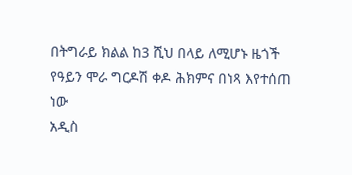በትግራይ ክልል ከ3 ሺህ በላይ ለሚሆኑ ዜጎች የዓይን ሞራ ግርዶሽ ቀዶ ሕክምና በነጻ እየተሰጠ ነው
አዲስ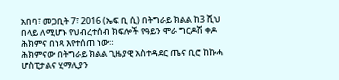አበባ፣ መጋቢት 7፣ 2016 (ኤፍ ቢ ሲ) በትግራይ ክልል ከ3 ሺህ በላይ ለሚሆኑ የህብረተሰብ ክፍሎች የዓይን ሞራ ግርዶሽ ቀዶ ሕክምና በነጻ እየተሰጠ ነው።
ሕክምናው በትግራይ ክልል ጊዜያዊ አስተዳደር ጤና ቢሮ ከኩሓ ሆስፒታልና ሂማሊያን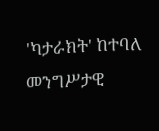'ካታራክት' ከተባለ መንግሥታዊ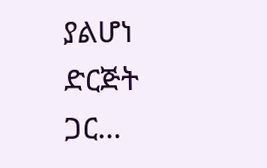ያልሆነ ድርጅት ጋር…